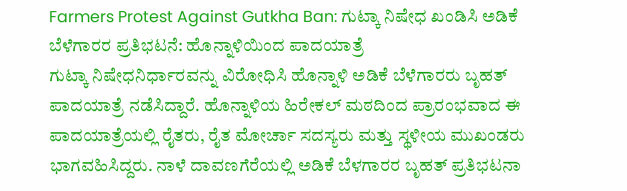Farmers Protest Against Gutkha Ban: ಗುಟ್ಕಾ ನಿಷೇಧ ಖಂಡಿಸಿ ಅಡಿಕೆ ಬೆಳೆಗಾರರ ಪ್ರತಿಭಟನೆ: ಹೊನ್ನಾಳಿಯಿಂದ ಪಾದಯಾತ್ರೆ
ಗುಟ್ಕಾ ನಿಷೇಧನಿರ್ಧಾರವನ್ನು ವಿರೋಧಿಸಿ ಹೊನ್ನಾಳಿ ಅಡಿಕೆ ಬೆಳೆಗಾರರು ಬೃಹತ್ ಪಾದಯಾತ್ರೆ ನಡೆಸಿದ್ದಾರೆ. ಹೊನ್ನಾಳಿಯ ಹಿರೇಕಲ್ ಮಠದಿಂದ ಪ್ರಾರಂಭವಾದ ಈ ಪಾದಯಾತ್ರೆಯಲ್ಲಿ ರೈತರು, ರೈತ ಮೋರ್ಚಾ ಸದಸ್ಯರು ಮತ್ತು ಸ್ಥಳೀಯ ಮುಖಂಡರು ಭಾಗವಹಿಸಿದ್ದರು. ನಾಳೆ ದಾವಣಗೆರೆಯಲ್ಲಿ ಅಡಿಕೆ ಬೆಳಗಾರರ ಬೃಹತ್ ಪ್ರತಿಭಟನಾ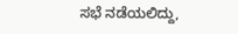ಸಭೆ ನಡೆಯಲಿದ್ದು,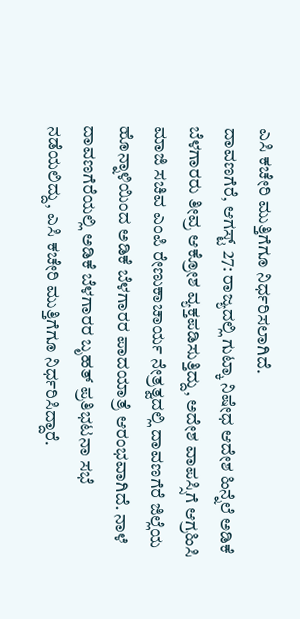ಎಸಿ ಕಚೇರಿ ಮುತ್ತಿಗೆಗೂ ನಿರ್ಧರಿಸಲಾಗಿದೆ.
ದಾವಣಗೆರೆ, ಆಗಸ್ಟ್ 27: ರಾಜ್ಯದಲ್ಲಿ ಗುಟ್ಕಾ ನಿಷೇಧ ಆದೇಶ ಹಿನ್ನೆಲೆ ಅಡಿಕೆ ಬೆಳಗಾರರು ತೀವ್ರ ಆಕ್ರೋಶ ವ್ಯಕ್ತಪಡಿಸುತ್ತಿದ್ದು, ಅದೇಶ ವಾಪಸ್ಸಿಗೆ ಆಗ್ರಹಿಸಿ ಮಾಜಿ ಸಚಿವ ಎಂಪಿ ರೇಣುಕಾಚಾರ್ಯ ನೇತ್ರತ್ವದಲ್ಲಿ ದಾವಣಗೆರೆ ಜಿಲ್ಲೆಯ ಹೊನ್ನಾಳಿಯಿಂದ ಅಡಿಕೆ ಬೆಳಗಾರರ ಪಾದಯಾತ್ರೆ ಆರಂಭವಾಗಿದೆ. ನಾಳೆ ದಾವಣಗೆರೆಯಲ್ಲಿ ಅಡಿಕೆ ಬೆಳಗಾರರ ಬೃಹತ್ ಪ್ರತಿಭಟನಾ ಸಭೆ ನಡೆಯಲಿದ್ದು, ಎಸಿ ಕಚೇರಿ ಮುತ್ತಿಗೆಗೂ ನಿರ್ಧರಿಸಿದ್ದಾರೆ.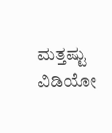ಮತ್ತಷ್ಟು ವಿಡಿಯೋ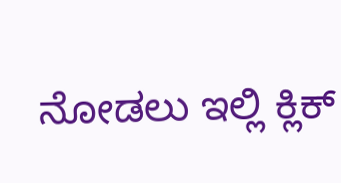ನೋಡಲು ಇಲ್ಲಿ ಕ್ಲಿಕ್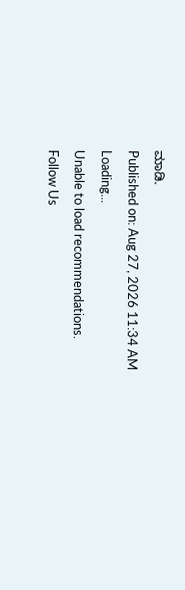ಮಾಡಿ.
Published on: Aug 27, 2026 11:34 AM
Loading...
Unable to load recommendations.
Follow Us